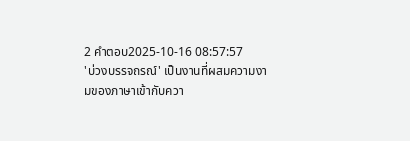2 คำตอบ2025-10-16 08:57:57
'บ่วงบรรจถรณ์' เป็นงานที่ผสมความงามของภาษาเข้ากับควา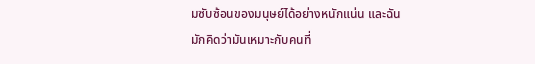มซับซ้อนของมนุษย์ได้อย่างหนักแน่น และฉันมักคิดว่ามันเหมาะกับคนที่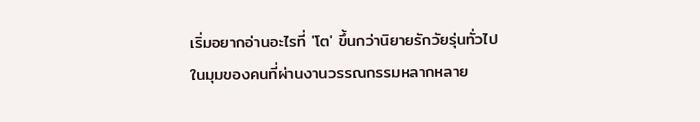เริ่มอยากอ่านอะไรที่ 'โต' ขึ้นกว่านิยายรักวัยรุ่นทั่วไป
ในมุมของคนที่ผ่านงานวรรณกรรมหลากหลาย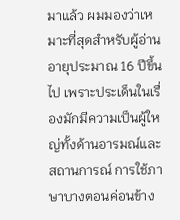มาแล้ว ผมมองว่าเหมาะที่สุดสำหรับผู้อ่านอายุประมาณ 16 ปีขึ้นไป เพราะประเด็นในเรื่องมักมีความเป็นผู้ใหญ่ทั้งด้านอารมณ์และสถานการณ์ การใช้ภาษาบางตอนค่อนข้าง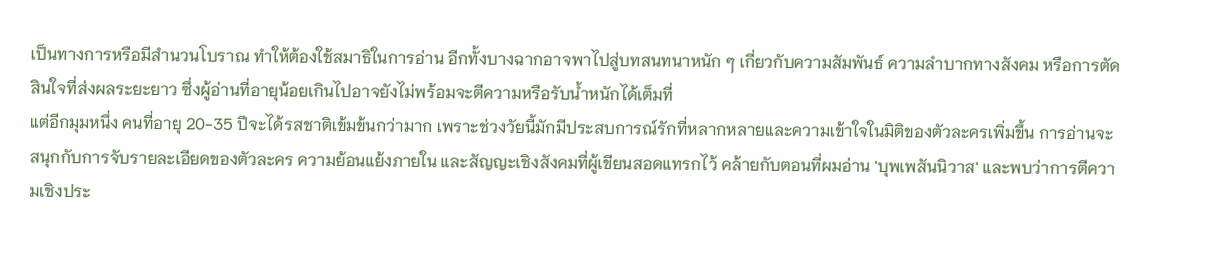เป็นทางการหรือมีสำนวนโบราณ ทำให้ต้องใช้สมาธิในการอ่าน อีกทั้งบางฉากอาจพาไปสู่บทสนทนาหนัก ๆ เกี่ยวกับความสัมพันธ์ ความลำบากทางสังคม หรือการตัดสินใจที่ส่งผลระยะยาว ซึ่งผู้อ่านที่อายุน้อยเกินไปอาจยังไม่พร้อมจะตีความหรือรับน้ำหนักได้เต็มที่
แต่อีกมุมหนึ่ง คนที่อายุ 20-35 ปีจะได้รสชาติเข้มข้นกว่ามาก เพราะช่วงวัยนี้มักมีประสบการณ์รักที่หลากหลายและความเข้าใจในมิติของตัวละครเพิ่มขึ้น การอ่านจะสนุกกับการจับรายละเอียดของตัวละคร ความย้อนแย้งภายใน และสัญญะเชิงสังคมที่ผู้เขียนสอดแทรกไว้ คล้ายกับตอนที่ผมอ่าน 'บุพเพสันนิวาส' และพบว่าการตีความเชิงประ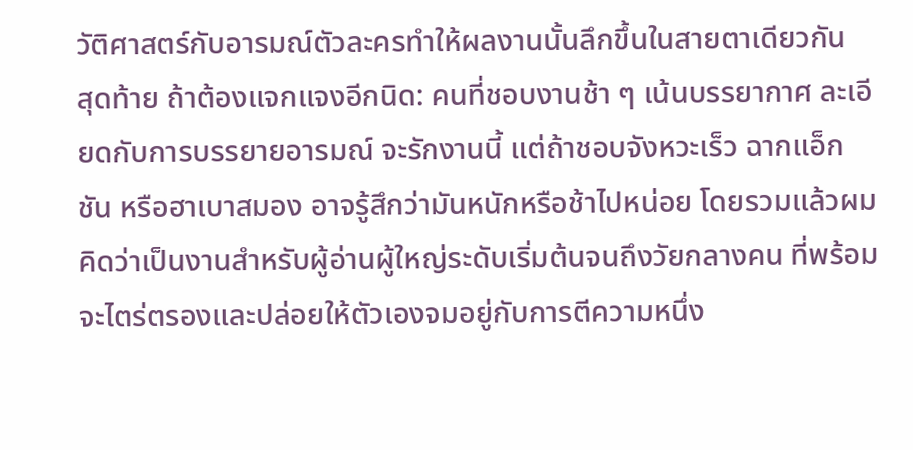วัติศาสตร์กับอารมณ์ตัวละครทำให้ผลงานนั้นลึกขึ้นในสายตาเดียวกัน
สุดท้าย ถ้าต้องแจกแจงอีกนิด: คนที่ชอบงานช้า ๆ เน้นบรรยากาศ ละเอียดกับการบรรยายอารมณ์ จะรักงานนี้ แต่ถ้าชอบจังหวะเร็ว ฉากแอ็กชัน หรือฮาเบาสมอง อาจรู้สึกว่ามันหนักหรือช้าไปหน่อย โดยรวมแล้วผมคิดว่าเป็นงานสำหรับผู้อ่านผู้ใหญ่ระดับเริ่มต้นจนถึงวัยกลางคน ที่พร้อมจะไตร่ตรองและปล่อยให้ตัวเองจมอยู่กับการตีความหนึ่ง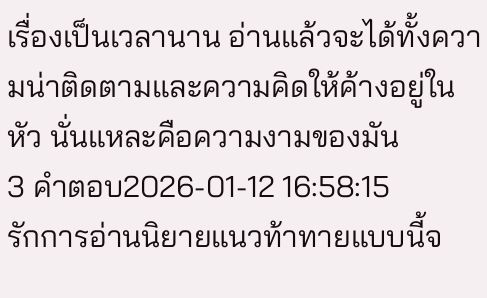เรื่องเป็นเวลานาน อ่านแล้วจะได้ทั้งความน่าติดตามและความคิดให้ค้างอยู่ในหัว นั่นแหละคือความงามของมัน
3 คำตอบ2026-01-12 16:58:15
รักการอ่านนิยายแนวท้าทายแบบนี้จ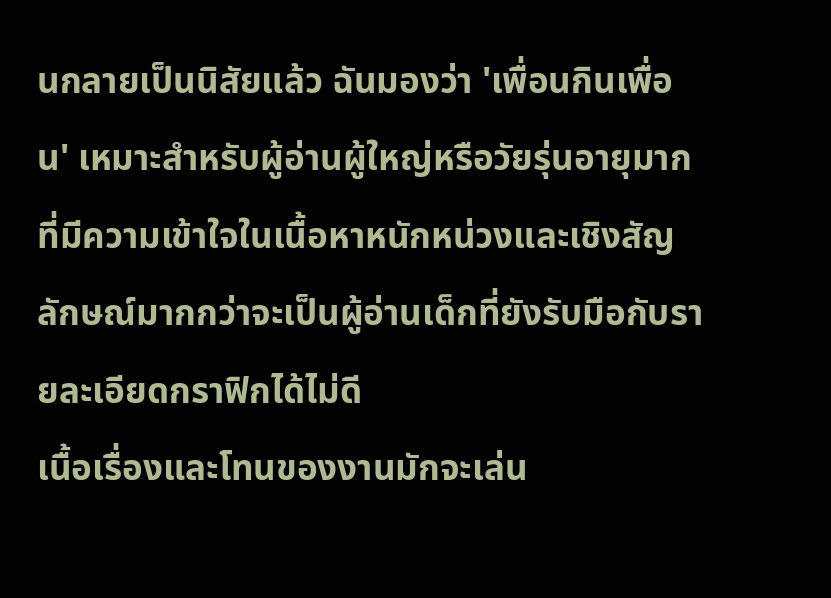นกลายเป็นนิสัยแล้ว ฉันมองว่า 'เพื่อนกินเพื่อน' เหมาะสำหรับผู้อ่านผู้ใหญ่หรือวัยรุ่นอายุมากที่มีความเข้าใจในเนื้อหาหนักหน่วงและเชิงสัญลักษณ์มากกว่าจะเป็นผู้อ่านเด็กที่ยังรับมือกับรายละเอียดกราฟิกได้ไม่ดี
เนื้อเรื่องและโทนของงานมักจะเล่น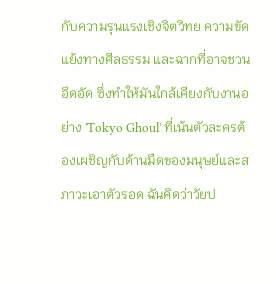กับความรุนแรงเชิงจิตวิทย ความขัดแย้งทางศีลธรรม และฉากที่อาจชวนอึดอัด ซึ่งทำให้มันใกล้เคียงกับงานอย่าง 'Tokyo Ghoul' ที่เน้นตัวละครต้องเผชิญกับด้านมืดของมนุษย์และสภาวะเอาตัวรอด ฉันคิดว่าวัยป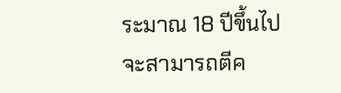ระมาณ 18 ปีขึ้นไปจะสามารถตีค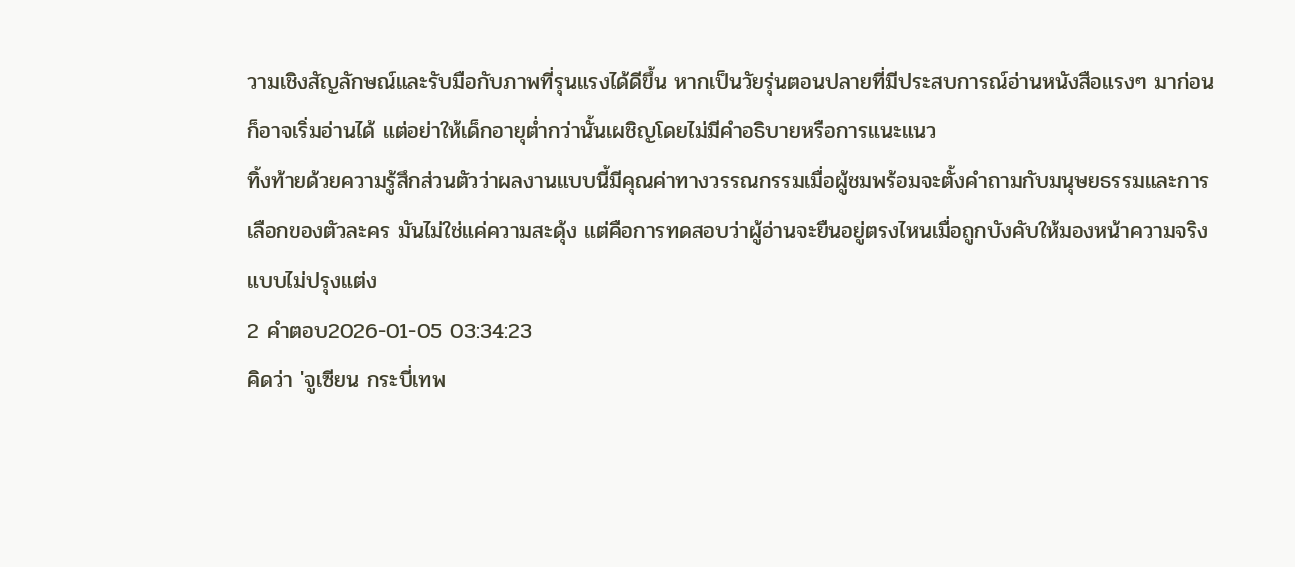วามเชิงสัญลักษณ์และรับมือกับภาพที่รุนแรงได้ดีขึ้น หากเป็นวัยรุ่นตอนปลายที่มีประสบการณ์อ่านหนังสือแรงๆ มาก่อน ก็อาจเริ่มอ่านได้ แต่อย่าให้เด็กอายุต่ำกว่านั้นเผชิญโดยไม่มีคำอธิบายหรือการแนะแนว
ทิ้งท้ายด้วยความรู้สึกส่วนตัวว่าผลงานแบบนี้มีคุณค่าทางวรรณกรรมเมื่อผู้ชมพร้อมจะตั้งคำถามกับมนุษยธรรมและการเลือกของตัวละคร มันไม่ใช่แค่ความสะดุ้ง แต่คือการทดสอบว่าผู้อ่านจะยืนอยู่ตรงไหนเมื่อถูกบังคับให้มองหน้าความจริงแบบไม่ปรุงแต่ง
2 คำตอบ2026-01-05 03:34:23
คิดว่า 'จูเซียน กระบี่เทพ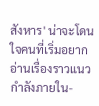สังหาร' น่าจะโดนใจคนที่เริ่มอยากอ่านเรื่องราวแนวกำลังภายใน-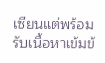เซียนแต่พร้อมรับเนื้อหาเข้มข้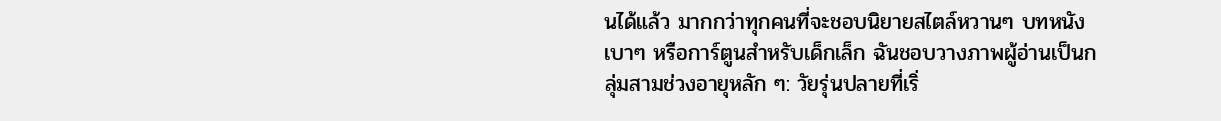นได้แล้ว มากกว่าทุกคนที่จะชอบนิยายสไตล์หวานๆ บทหนังเบาๆ หรือการ์ตูนสำหรับเด็กเล็ก ฉันชอบวางภาพผู้อ่านเป็นกลุ่มสามช่วงอายุหลัก ๆ: วัยรุ่นปลายที่เริ่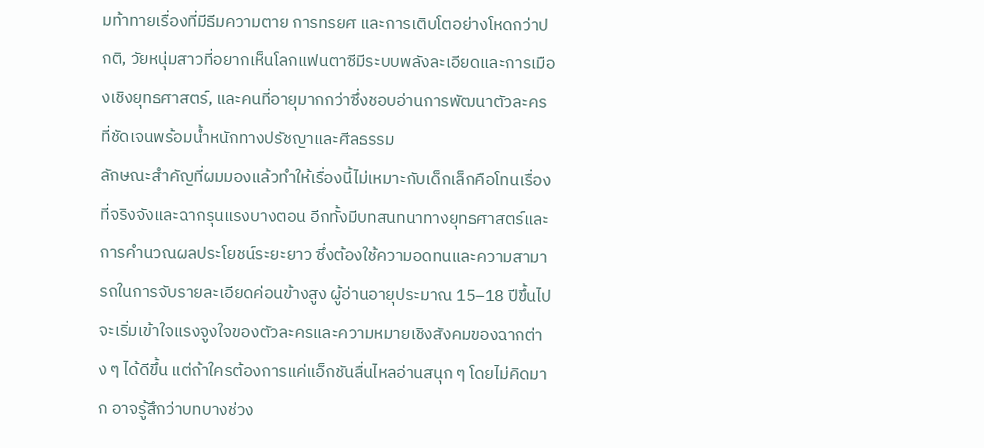มท้าทายเรื่องที่มีธีมความตาย การทรยศ และการเติบโตอย่างโหดกว่าปกติ, วัยหนุ่มสาวที่อยากเห็นโลกแฟนตาซีมีระบบพลังละเอียดและการเมืองเชิงยุทธศาสตร์, และคนที่อายุมากกว่าซึ่งชอบอ่านการพัฒนาตัวละครที่ชัดเจนพร้อมน้ำหนักทางปรัชญาและศีลธรรม
ลักษณะสำคัญที่ผมมองแล้วทำให้เรื่องนี้ไม่เหมาะกับเด็กเล็กคือโทนเรื่องที่จริงจังและฉากรุนแรงบางตอน อีกทั้งมีบทสนทนาทางยุทธศาสตร์และการคำนวณผลประโยชน์ระยะยาว ซึ่งต้องใช้ความอดทนและความสามารถในการจับรายละเอียดค่อนข้างสูง ผู้อ่านอายุประมาณ 15–18 ปีขึ้นไปจะเริ่มเข้าใจแรงจูงใจของตัวละครและความหมายเชิงสังคมของฉากต่าง ๆ ได้ดีขึ้น แต่ถ้าใครต้องการแค่แอ็กชันลื่นไหลอ่านสนุก ๆ โดยไม่คิดมาก อาจรู้สึกว่าบทบางช่วง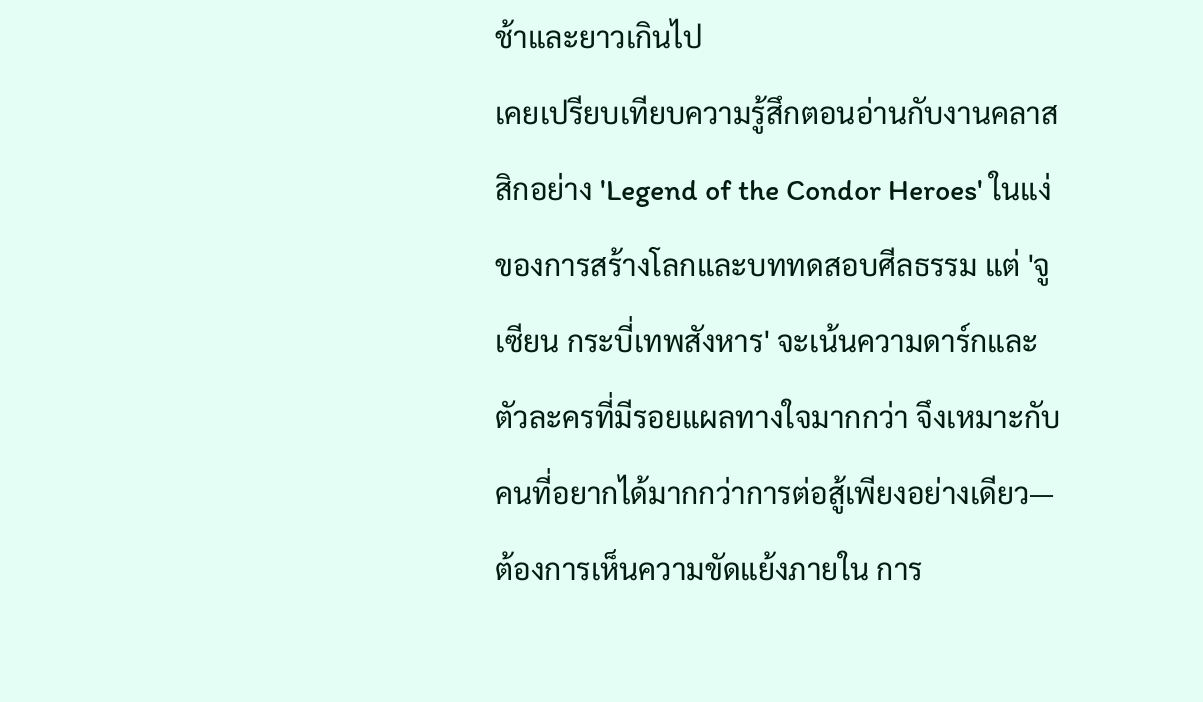ช้าและยาวเกินไป
เคยเปรียบเทียบความรู้สึกตอนอ่านกับงานคลาสสิกอย่าง 'Legend of the Condor Heroes' ในแง่ของการสร้างโลกและบททดสอบศีลธรรม แต่ 'จูเซียน กระบี่เทพสังหาร' จะเน้นความดาร์กและตัวละครที่มีรอยแผลทางใจมากกว่า จึงเหมาะกับคนที่อยากได้มากกว่าการต่อสู้เพียงอย่างเดียว—ต้องการเห็นความขัดแย้งภายใน การ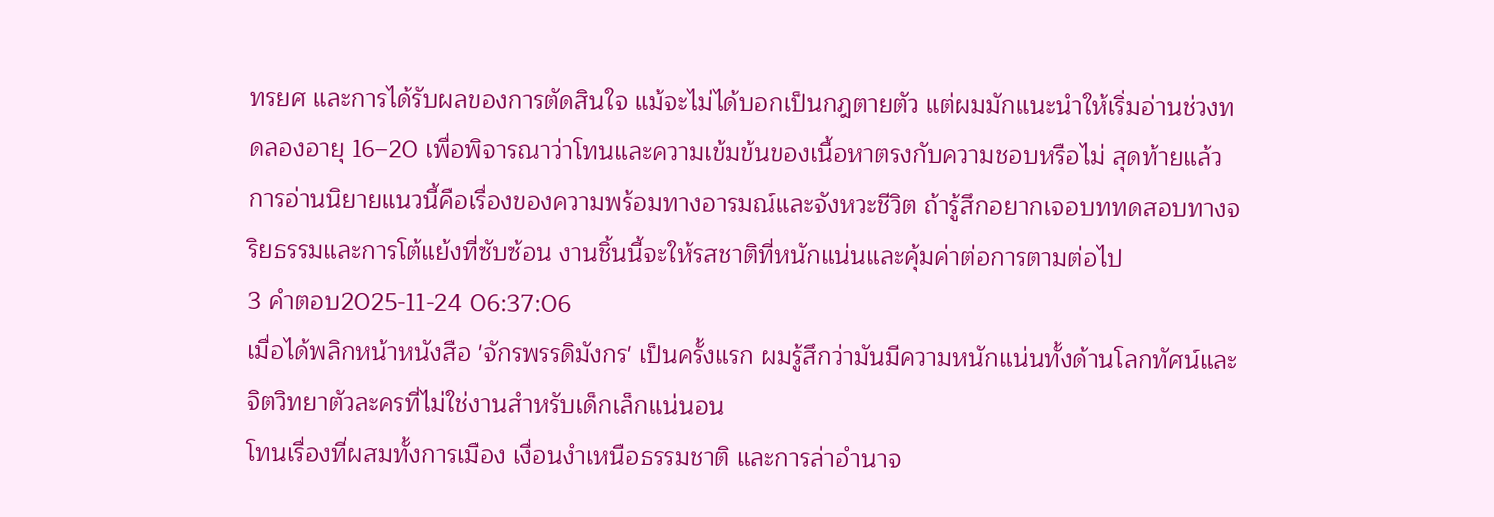ทรยศ และการได้รับผลของการตัดสินใจ แม้จะไม่ได้บอกเป็นกฎตายตัว แต่ผมมักแนะนำให้เริ่มอ่านช่วงทดลองอายุ 16–20 เพื่อพิจารณาว่าโทนและความเข้มข้นของเนื้อหาตรงกับความชอบหรือไม่ สุดท้ายแล้ว การอ่านนิยายแนวนี้คือเรื่องของความพร้อมทางอารมณ์และจังหวะชีวิต ถ้ารู้สึกอยากเจอบททดสอบทางจริยธรรมและการโต้แย้งที่ซับซ้อน งานชิ้นนี้จะให้รสชาติที่หนักแน่นและคุ้มค่าต่อการตามต่อไป
3 คำตอบ2025-11-24 06:37:06
เมื่อได้พลิกหน้าหนังสือ 'จักรพรรดิมังกร' เป็นครั้งแรก ผมรู้สึกว่ามันมีความหนักแน่นทั้งด้านโลกทัศน์และจิตวิทยาตัวละครที่ไม่ใช่งานสำหรับเด็กเล็กแน่นอน
โทนเรื่องที่ผสมทั้งการเมือง เงื่อนงำเหนือธรรมชาติ และการล่าอำนาจ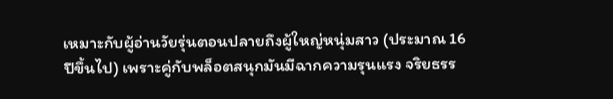เหมาะกับผู้อ่านวัยรุ่นตอนปลายถึงผู้ใหญ่หนุ่มสาว (ประมาณ 16 ปีขึ้นไป) เพราะคู่กับพล็อตสนุกมันมีฉากความรุนแรง จริยธรร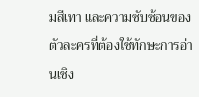มสีเทา และความซับซ้อนของตัวละครที่ต้องใช้ทักษะการอ่านเชิง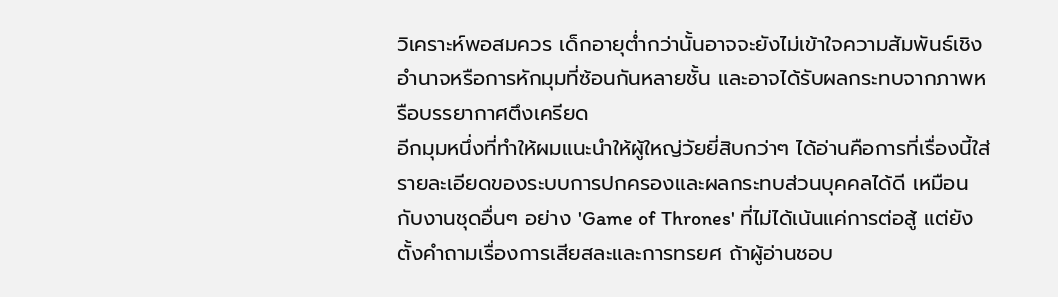วิเคราะห์พอสมควร เด็กอายุต่ำกว่านั้นอาจจะยังไม่เข้าใจความสัมพันธ์เชิงอำนาจหรือการหักมุมที่ซ้อนกันหลายชั้น และอาจได้รับผลกระทบจากภาพหรือบรรยากาศตึงเครียด
อีกมุมหนึ่งที่ทำให้ผมแนะนำให้ผู้ใหญ่วัยยี่สิบกว่าๆ ได้อ่านคือการที่เรื่องนี้ใส่รายละเอียดของระบบการปกครองและผลกระทบส่วนบุคคลได้ดี เหมือนกับงานชุดอื่นๆ อย่าง 'Game of Thrones' ที่ไม่ได้เน้นแค่การต่อสู้ แต่ยังตั้งคำถามเรื่องการเสียสละและการทรยศ ถ้าผู้อ่านชอบ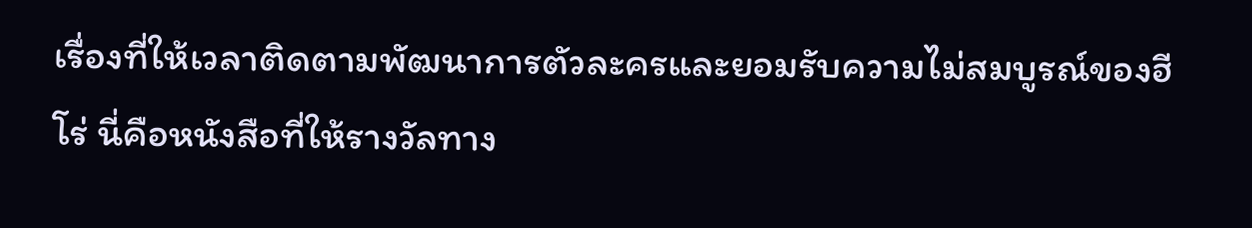เรื่องที่ให้เวลาติดตามพัฒนาการตัวละครและยอมรับความไม่สมบูรณ์ของฮีโร่ นี่คือหนังสือที่ให้รางวัลทาง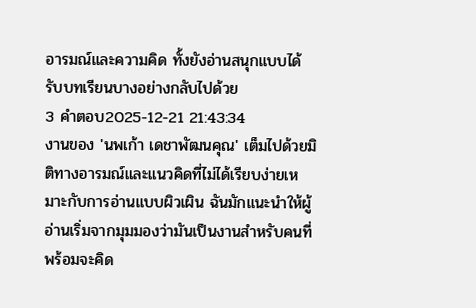อารมณ์และความคิด ทั้งยังอ่านสนุกแบบได้รับบทเรียนบางอย่างกลับไปด้วย
3 คำตอบ2025-12-21 21:43:34
งานของ 'นพเก้า เดชาพัฒนคุณ' เต็มไปด้วยมิติทางอารมณ์และแนวคิดที่ไม่ได้เรียบง่ายเหมาะกับการอ่านแบบผิวเผิน ฉันมักแนะนำให้ผู้อ่านเริ่มจากมุมมองว่ามันเป็นงานสำหรับคนที่พร้อมจะคิด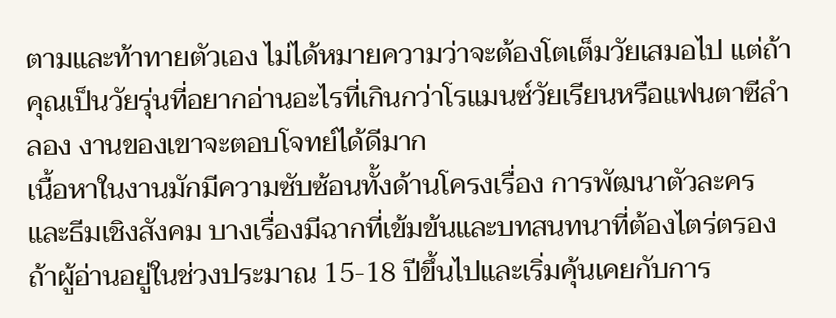ตามและท้าทายตัวเอง ไม่ได้หมายความว่าจะต้องโตเต็มวัยเสมอไป แต่ถ้าคุณเป็นวัยรุ่นที่อยากอ่านอะไรที่เกินกว่าโรแมนซ์วัยเรียนหรือแฟนตาซีลำลอง งานของเขาจะตอบโจทย์ได้ดีมาก
เนื้อหาในงานมักมีความซับซ้อนทั้งด้านโครงเรื่อง การพัฒนาตัวละคร และธีมเชิงสังคม บางเรื่องมีฉากที่เข้มข้นและบทสนทนาที่ต้องไตร่ตรอง ถ้าผู้อ่านอยู่ในช่วงประมาณ 15-18 ปีขึ้นไปและเริ่มคุ้นเคยกับการ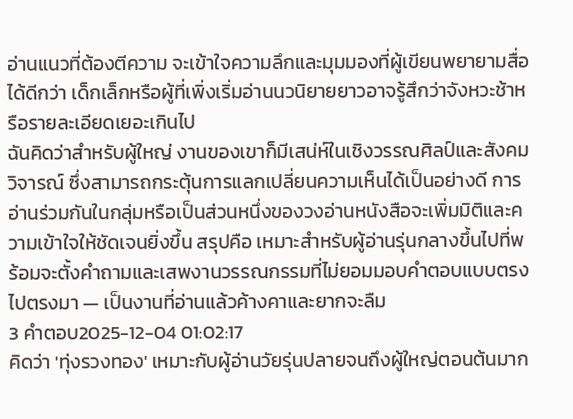อ่านแนวที่ต้องตีความ จะเข้าใจความลึกและมุมมองที่ผู้เขียนพยายามสื่อได้ดีกว่า เด็กเล็กหรือผู้ที่เพิ่งเริ่มอ่านนวนิยายยาวอาจรู้สึกว่าจังหวะช้าหรือรายละเอียดเยอะเกินไป
ฉันคิดว่าสำหรับผู้ใหญ่ งานของเขาก็มีเสน่ห์ในเชิงวรรณศิลป์และสังคมวิจารณ์ ซึ่งสามารถกระตุ้นการแลกเปลี่ยนความเห็นได้เป็นอย่างดี การอ่านร่วมกันในกลุ่มหรือเป็นส่วนหนึ่งของวงอ่านหนังสือจะเพิ่มมิติและความเข้าใจให้ชัดเจนยิ่งขึ้น สรุปคือ เหมาะสำหรับผู้อ่านรุ่นกลางขึ้นไปที่พร้อมจะตั้งคำถามและเสพงานวรรณกรรมที่ไม่ยอมมอบคำตอบแบบตรงไปตรงมา — เป็นงานที่อ่านแล้วค้างคาและยากจะลืม
3 คำตอบ2025-12-04 01:02:17
คิดว่า 'ทุ่งรวงทอง' เหมาะกับผู้อ่านวัยรุ่นปลายจนถึงผู้ใหญ่ตอนต้นมาก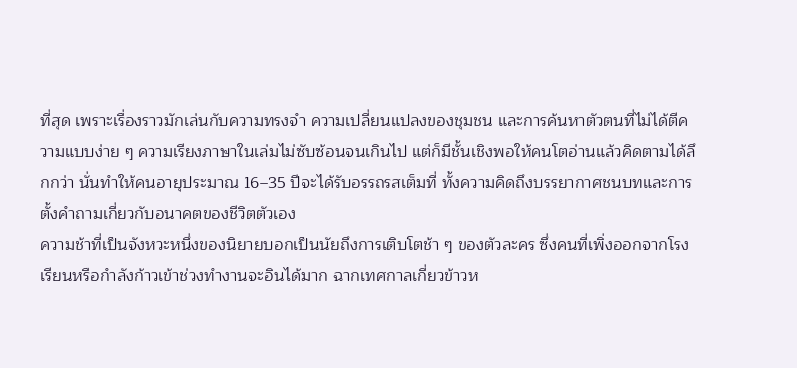ที่สุด เพราะเรื่องราวมักเล่นกับความทรงจำ ความเปลี่ยนแปลงของชุมชน และการค้นหาตัวตนที่ไม่ได้ตีความแบบง่าย ๆ ความเรียงภาษาในเล่มไม่ซับซ้อนจนเกินไป แต่ก็มีชั้นเชิงพอให้คนโตอ่านแล้วคิดตามได้ลึกกว่า นั่นทำให้คนอายุประมาณ 16–35 ปีจะได้รับอรรถรสเต็มที่ ทั้งความคิดถึงบรรยากาศชนบทและการตั้งคำถามเกี่ยวกับอนาคตของชีวิตตัวเอง
ความช้าที่เป็นจังหวะหนึ่งของนิยายบอกเป็นนัยถึงการเติบโตช้า ๆ ของตัวละคร ซึ่งคนที่เพิ่งออกจากโรงเรียนหรือกำลังก้าวเข้าช่วงทำงานจะอินได้มาก ฉากเทศกาลเกี่ยวข้าวห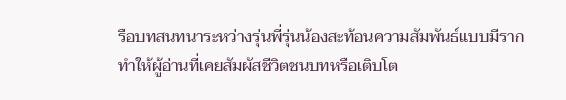รือบทสนทนาระหว่างรุ่นพี่รุ่นน้องสะท้อนความสัมพันธ์แบบมีราก ทำให้ผู้อ่านที่เคยสัมผัสชีวิตชนบทหรือเติบโต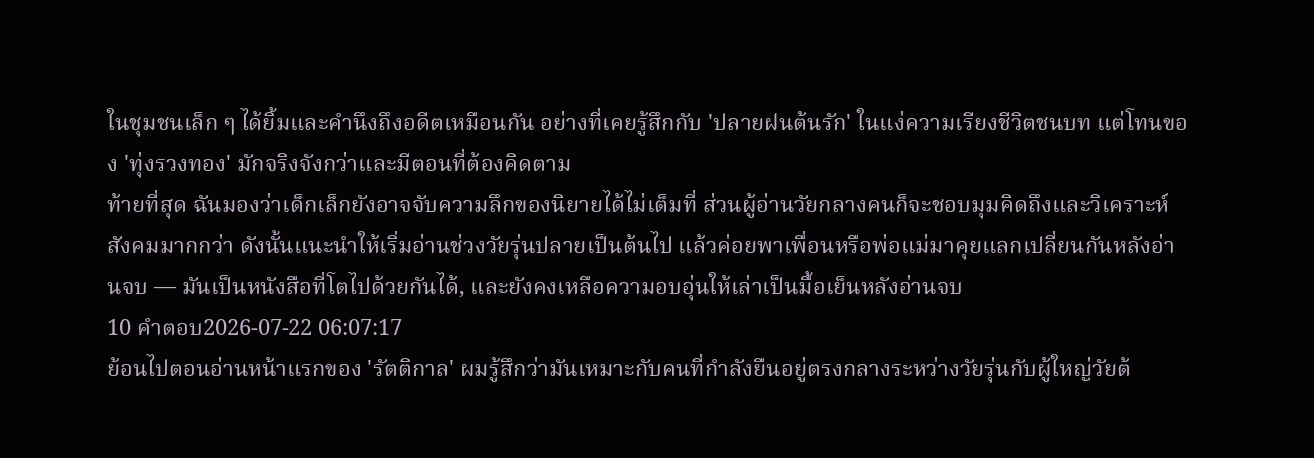ในชุมชนเล็ก ๆ ได้ยิ้มและคำนึงถึงอดีตเหมือนกัน อย่างที่เคยรู้สึกกับ 'ปลายฝนต้นรัก' ในแง่ความเรียงชีวิตชนบท แต่โทนของ 'ทุ่งรวงทอง' มักจริงจังกว่าและมีตอนที่ต้องคิดตาม
ท้ายที่สุด ฉันมองว่าเด็กเล็กยังอาจจับความลึกของนิยายได้ไม่เต็มที่ ส่วนผู้อ่านวัยกลางคนก็จะชอบมุมคิดถึงและวิเคราะห์สังคมมากกว่า ดังนั้นแนะนำให้เริ่มอ่านช่วงวัยรุ่นปลายเป็นต้นไป แล้วค่อยพาเพื่อนหรือพ่อแม่มาคุยแลกเปลี่ยนกันหลังอ่านจบ — มันเป็นหนังสือที่โตไปด้วยกันได้, และยังคงเหลือความอบอุ่นให้เล่าเป็นมื้อเย็นหลังอ่านจบ
10 คำตอบ2026-07-22 06:07:17
ย้อนไปตอนอ่านหน้าแรกของ 'รัตติกาล' ผมรู้สึกว่ามันเหมาะกับคนที่กำลังยืนอยู่ตรงกลางระหว่างวัยรุ่นกับผู้ใหญ่วัยต้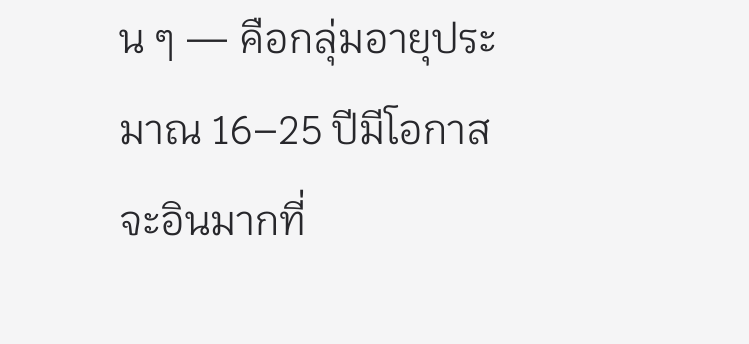น ๆ — คือกลุ่มอายุประมาณ 16–25 ปีมีโอกาสจะอินมากที่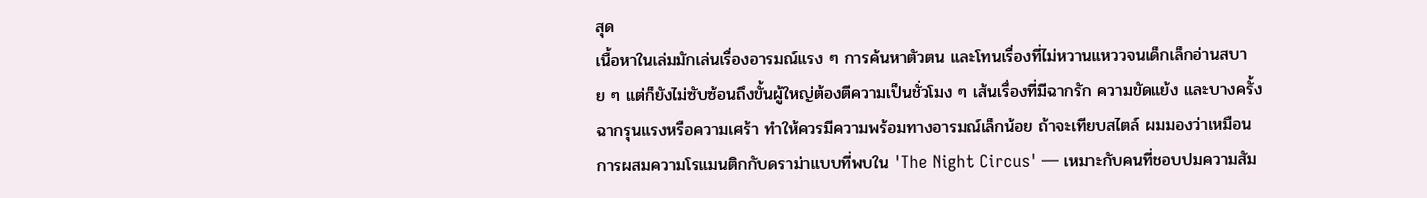สุด
เนื้อหาในเล่มมักเล่นเรื่องอารมณ์แรง ๆ การค้นหาตัวตน และโทนเรื่องที่ไม่หวานแหววจนเด็กเล็กอ่านสบาย ๆ แต่ก็ยังไม่ซับซ้อนถึงขั้นผู้ใหญ่ต้องตีความเป็นชั่วโมง ๆ เส้นเรื่องที่มีฉากรัก ความขัดแย้ง และบางครั้งฉากรุนแรงหรือความเศร้า ทำให้ควรมีความพร้อมทางอารมณ์เล็กน้อย ถ้าจะเทียบสไตล์ ผมมองว่าเหมือนการผสมความโรแมนติกกับดราม่าแบบที่พบใน 'The Night Circus' — เหมาะกับคนที่ชอบปมความสัม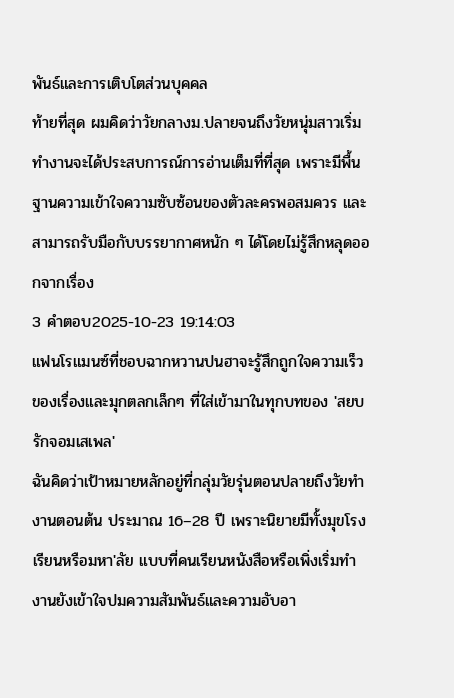พันธ์และการเติบโตส่วนบุคคล
ท้ายที่สุด ผมคิดว่าวัยกลางม.ปลายจนถึงวัยหนุ่มสาวเริ่มทำงานจะได้ประสบการณ์การอ่านเต็มที่ที่สุด เพราะมีพื้นฐานความเข้าใจความซับซ้อนของตัวละครพอสมควร และสามารถรับมือกับบรรยากาศหนัก ๆ ได้โดยไม่รู้สึกหลุดออกจากเรื่อง
3 คำตอบ2025-10-23 19:14:03
แฟนโรแมนซ์ที่ชอบฉากหวานปนฮาจะรู้สึกถูกใจความเร็วของเรื่องและมุกตลกเล็กๆ ที่ใส่เข้ามาในทุกบทของ 'สยบรักจอมเสเพล'
ฉันคิดว่าเป้าหมายหลักอยู่ที่กลุ่มวัยรุ่นตอนปลายถึงวัยทำงานตอนต้น ประมาณ 16–28 ปี เพราะนิยายมีทั้งมุขโรงเรียนหรือมหา'ลัย แบบที่คนเรียนหนังสือหรือเพิ่งเริ่มทำงานยังเข้าใจปมความสัมพันธ์และความอับอา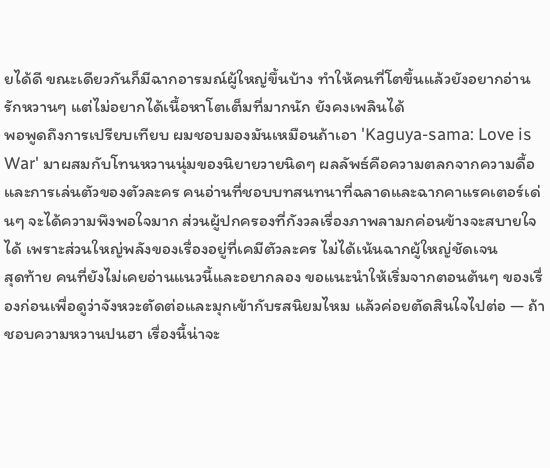ยได้ดี ขณะเดียวกันก็มีฉากอารมณ์ผู้ใหญ่ขึ้นบ้าง ทำให้คนที่โตขึ้นแล้วยังอยากอ่านรักหวานๆ แต่ไม่อยากได้เนื้อหาโตเต็มที่มากนัก ยังคงเพลินได้
พอพูดถึงการเปรียบเทียบ ผมชอบมองมันเหมือนถ้าเอา 'Kaguya-sama: Love is War' มาผสมกับโทนหวานนุ่มของนิยายวายนิดๆ ผลลัพธ์คือความตลกจากความดื้อและการเล่นตัวของตัวละคร คนอ่านที่ชอบบทสนทนาที่ฉลาดและฉากคาแรคเตอร์เด่นๆ จะได้ความพึงพอใจมาก ส่วนผู้ปกครองที่กังวลเรื่องภาพลามกค่อนข้างจะสบายใจได้ เพราะส่วนใหญ่พลังของเรื่องอยู่ที่เคมีตัวละคร ไม่ได้เน้นฉากผู้ใหญ่ชัดเจน
สุดท้าย คนที่ยังไม่เคยอ่านแนวนี้และอยากลอง ขอแนะนำให้เริ่มจากตอนต้นๆ ของเรื่องก่อนเพื่อดูว่าจังหวะตัดต่อและมุกเข้ากับรสนิยมไหม แล้วค่อยตัดสินใจไปต่อ — ถ้าชอบความหวานปนฮา เรื่องนี้น่าจะ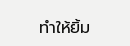ทำให้ยิ้ม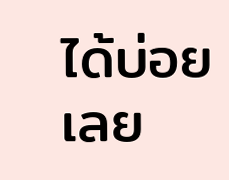ได้บ่อยเลย